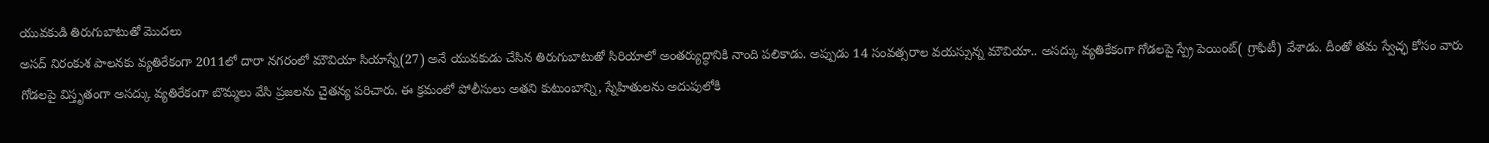యువకుడి తిరుగుబాటుతో మొదలు
అసద్ నిరంకుశ పాలనకు వ్యతిరేకంగా 2011లో దారా నగరంలో మౌవియా సియాస్నే(27) అనే యువకుడు చేసిన తిరుగుబాటుతో సిరియాలో అంతర్యుద్ధానికి నాంది పలికాడు. అప్పుడు 14 సంవత్సరాల వయస్సున్న మౌవియా.. అసద్కు వ్యతికేకంగా గోడలపై స్ప్రే పెయింట్( గ్రాఫిటీ) వేశాడు. దీంతో తమ స్వేచ్ఛ కోసం వారు గోడలపై విస్తృతంగా అసద్కు వ్యతిరేకంగా బొమ్మలు వేసి ప్రజలను చైతన్య పరిచారు. ఈ క్రమంలో పోలీసులు అతని కుటుంబాన్ని, స్నేహితులను అదుపులోకి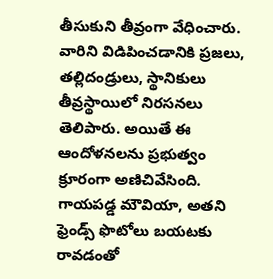తీసుకుని తీవ్రంగా వేధించారు.
వారిని విడిపించడానికి ప్రజలు, తల్లిదండ్రులు, స్థానికులు తీవ్రస్థాయిలో నిరసనలు తెలిపారు. అయితే ఈ ఆందోళనలను ప్రభుత్వం క్రూరంగా అణిచివేసింది. గాయపడ్డ మౌవియా, అతని ఫ్రెండ్స్ ఫొటోలు బయటకు రావడంతో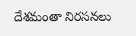దేశమంతా నిరసనలు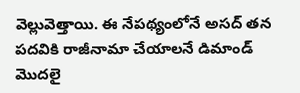వెల్లువెత్తాయి. ఈ నేపథ్యంలోనే అసద్ తన పదవికి రాజీనామా చేయాలనే డిమాండ్ మొదలై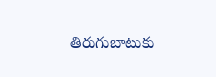తిరుగుబాటుకు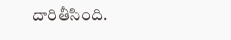దారితీసింది.